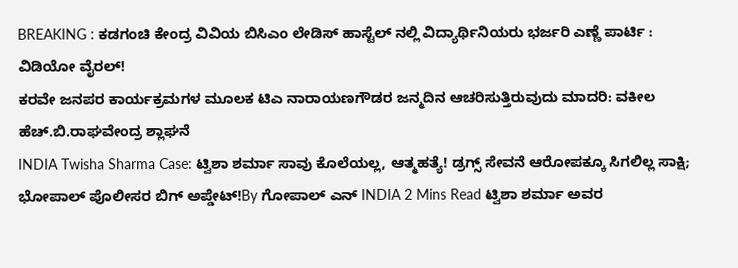BREAKING : ಕಡಗಂಚಿ ಕೇಂದ್ರ ವಿವಿಯ ಬಿಸಿಎಂ ಲೇಡಿಸ್ ಹಾಸ್ಟೆಲ್ ನಲ್ಲಿ ವಿದ್ಯಾರ್ಥಿನಿಯರು ಭರ್ಜರಿ ಎಣ್ಣೆ ಪಾರ್ಟಿ : ವಿಡಿಯೋ ವೈರಲ್!
ಕರವೇ ಜನಪರ ಕಾರ್ಯಕ್ರಮಗಳ ಮೂಲಕ ಟಿಎ ನಾರಾಯಣಗೌಡರ ಜನ್ಮದಿನ ಆಚರಿಸುತ್ತಿರುವುದು ಮಾದರಿ: ವಕೀಲ ಹೆಚ್.ಬಿ.ರಾಘವೇಂದ್ರ ಶ್ಲಾಘನೆ
INDIA Twisha Sharma Case: ಟ್ವಿಶಾ ಶರ್ಮಾ ಸಾವು ಕೊಲೆಯಲ್ಲ, ಆತ್ಮಹತ್ಯೆ! ಡ್ರಗ್ಸ್ ಸೇವನೆ ಆರೋಪಕ್ಕೂ ಸಿಗಲಿಲ್ಲ ಸಾಕ್ಷಿ; ಭೋಪಾಲ್ ಪೊಲೀಸರ ಬಿಗ್ ಅಪ್ಡೇಟ್!By ಗೋಪಾಲ್ ಎನ್ INDIA 2 Mins Read ಟ್ವಿಶಾ ಶರ್ಮಾ ಅವರ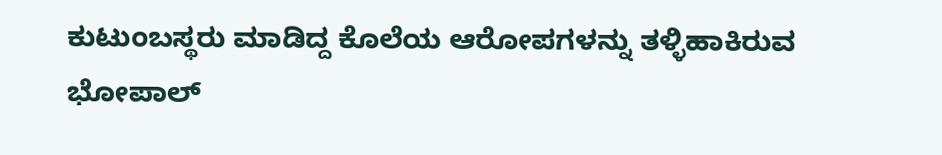ಕುಟುಂಬಸ್ಥರು ಮಾಡಿದ್ದ ಕೊಲೆಯ ಆರೋಪಗಳನ್ನು ತಳ್ಳಿಹಾಕಿರುವ ಭೋಪಾಲ್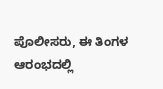ಪೊಲೀಸರು, ಈ ತಿಂಗಳ ಆರಂಭದಲ್ಲಿ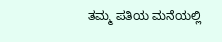ತಮ್ಮ ಪತಿಯ ಮನೆಯಲ್ಲಿ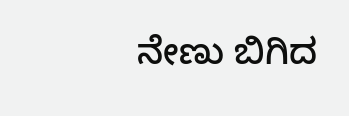ನೇಣು ಬಿಗಿದ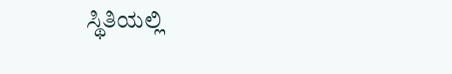ಸ್ಥಿತಿಯಲ್ಲಿ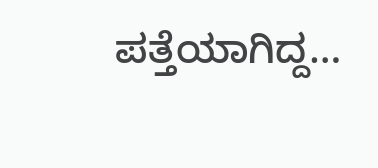ಪತ್ತೆಯಾಗಿದ್ದ…